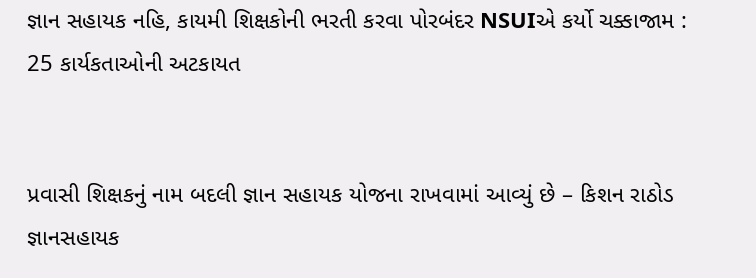જ્ઞાન સહાયક નહિ, કાયમી શિક્ષકોની ભરતી કરવા પોરબંદર NSUIએ કર્યો ચક્કાજામ : 25 કાર્યકતાઓની અટકાયત


પ્રવાસી શિક્ષકનું નામ બદલી જ્ઞાન સહાયક યોજના રાખવામાં આવ્યું છે – કિશન રાઠોડ
જ્ઞાનસહાયક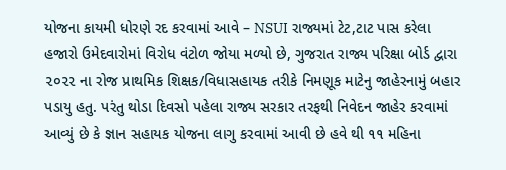યોજના કાયમી ધોરણે રદ કરવામાં આવે – NSUI રાજ્યમાં ટેટ,ટાટ પાસ કરેલા હજારો ઉમેદવારોમાં વિરોધ વંટોળ જોયા મળ્યો છે, ગુજરાત રાજ્ય પરિક્ષા બોર્ડ દ્વારા ૨૦૨૨ ના રોજ પ્રાથમિક શિક્ષક/વિધાસહાયક તરીકે નિમણૂક માટેનુ જાહેરનામું બહાર પડાયુ હતુ. પરંતુ થોડા દિવસો પહેલા રાજ્ય સરકાર તરફથી નિવેદન જાહેર કરવામાં આવ્યું છે કે જ્ઞાન સહાયક યોજના લાગુ કરવામાં આવી છે હવે થી ૧૧ મહિના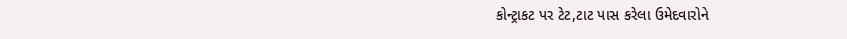કોન્ટ્રાકટ પર ટેટ,ટાટ પાસ કરેલા ઉમેદવારોને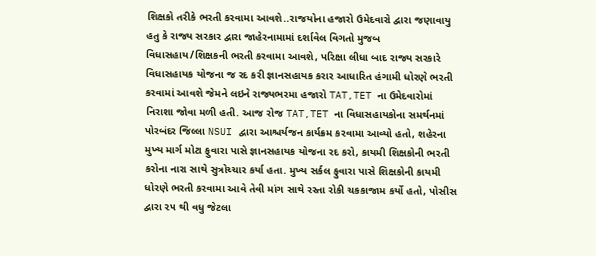શિક્ષકો તરીકે ભરતી કરવામા આવશે..રાજયોના હજારો ઉમેદવારો દ્વારા જણાવાયુ હતુ કે રાજ્ય સરકાર દ્વારા જાહેરનામામાં દર્શાવેલ વિગતો મુજબ વિધાસહાય/શિક્ષકની ભરતી કરવામા આવશે, પરિક્ષા લીધા બાદ રાજ્ય સરકારે વિધાસહાયક યોજના જ રદ કરી જ્ઞાનસહાયક કરાર આધારિત હંગામી ધોરણે ભરતી કરવામાં આવશે જેમને લઇને રાજ્યભરમા હજારો TAT,TET ના ઉમેદવારોમાં નિરાશા જોવા મળી હતી. આજ રોજ TAT,TET ના વિધાસહાયકોના સમર્થનમાં પોરબંદર જિલ્લા NSUI દ્વારા આશ્ચર્યજન કાર્યક્રમ કરવામા આવ્યો હતો, શહેરના મુખ્ય માર્ગ મોટા ફુવારા પાસે જ્ઞાનસહાયક યોજના રદ કરો, કાયમી શિક્ષકોની ભરતી કરોના નારા સાથે સુત્રોચ્ચાર કર્યા હતા. મુખ્ય સર્કલ ફુવારા પાસે શિક્ષકોની કાયમી ધોરણે ભરતી કરવામા આવે તેવી માંગ સાથે રસ્તા રોકી ચકકાજામ કર્યો હતો, પોસીસ દ્વારા ૨૫ થી વધુ જેટલા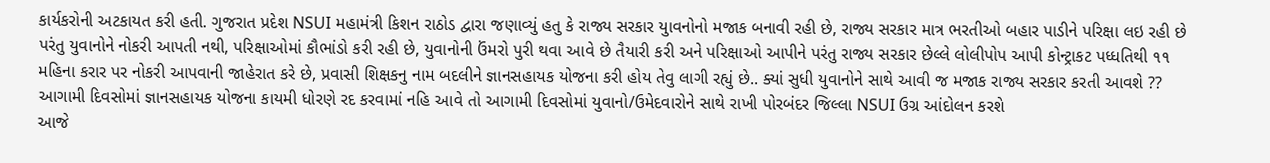કાર્યકરોની અટકાયત કરી હતી. ગુજરાત પ્રદેશ NSUI મહામંત્રી કિશન રાઠોડ દ્વારા જણાવ્યું હતુ કે રાજ્ય સરકાર યુાવનોનો મજાક બનાવી રહી છે, રાજ્ય સરકાર માત્ર ભરતીઓ બહાર પાડીને પરિક્ષા લઇ રહી છે પરંતુ યુવાનોને નોકરી આપતી નથી, પરિક્ષાઓમાં કૌભાંડો કરી રહી છે, યુવાનોની ઉંમરો પુરી થવા આવે છે તૈયારી કરી અને પરિક્ષાઓ આપીને પરંતુ રાજ્ય સરકાર છેલ્લે લોલીપોપ આપી કોન્ટ્રાકટ પધ્ધતિથી ૧૧ મહિના કરાર પર નોકરી આપવાની જાહેરાત કરે છે, પ્રવાસી શિક્ષકનુ નામ બદલીને જ્ઞાનસહાયક યોજના કરી હોય તેવુ લાગી રહ્યું છે.. ક્યાં સુધી યુવાનોને સાથે આવી જ મજાક રાજ્ય સરકાર કરતી આવશે ?? આગામી દિવસોમાં જ્ઞાનસહાયક યોજના કાયમી ધોરણે રદ કરવામાં નહિ આવે તો આગામી દિવસોમાં યુવાનો/ઉમેદવારોને સાથે રાખી પોરબંદર જિલ્લા NSUI ઉગ્ર આંદોલન કરશે
આજે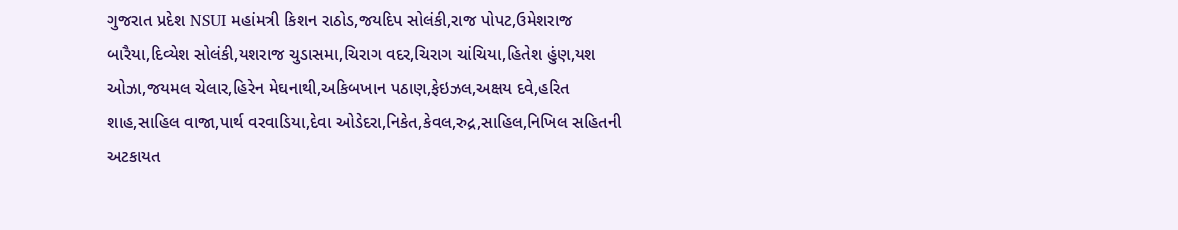ગુજરાત પ્રદેશ NSUI મહાંમત્રી કિશન રાઠોડ,જયદિપ સોલંકી,રાજ પોપટ,ઉમેશરાજ બારૈયા,દિવ્યેશ સોલંકી,યશરાજ ચુડાસમા,ચિરાગ વદર,ચિરાગ ચાંચિયા,હિતેશ હુંણ,યશ ઓઝા,જયમલ ચેલાર,હિરેન મેઘનાથી,અકિબખાન પઠાણ,ફેઇઝલ,અક્ષય દવે,હરિત શાહ,સાહિલ વાજા,પાર્થ વરવાડિયા,દેવા ઓડેદરા,નિકેત,કેવલ,રુદ્ર,સાહિલ,નિખિલ સહિતની અટકાયત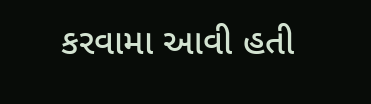કરવામા આવી હતી